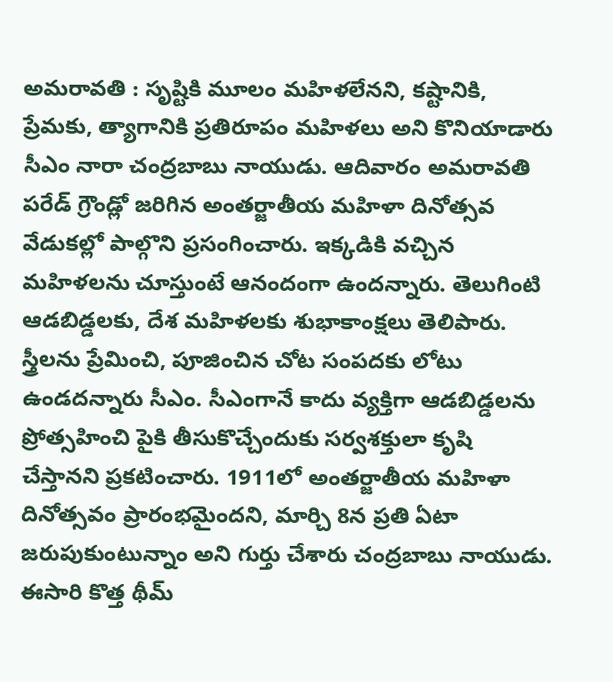అమరావతి : సృష్టికి మూలం మహిళలేనని, కష్టానికి, ప్రేమకు, త్యాగానికి ప్రతిరూపం మహిళలు అని కొనియాడారు సీఎం నారా చంద్రబాబు నాయుడు. ఆదివారం అమరావతి పరేడ్ గ్రౌండ్లో జరిగిన అంతర్జాతీయ మహిళా దినోత్సవ వేడుకల్లో పాల్గొని ప్రసంగించారు. ఇక్కడికి వచ్చిన మహిళలను చూస్తుంటే ఆనందంగా ఉందన్నారు. తెలుగింటి ఆడబిడ్డలకు, దేశ మహిళలకు శుభాకాంక్షలు తెలిపారు. స్త్రీలను ప్రేమించి, పూజించిన చోట సంపదకు లోటు ఉండదన్నారు సీఎం. సీఎంగానే కాదు వ్యక్తిగా ఆడబిడ్డలను ప్రోత్సహించి పైకి తీసుకొచ్చేందుకు సర్వశక్తులా కృషి చేస్తానని ప్రకటించారు. 1911లో అంతర్జాతీయ మహిళా దినోత్సవం ప్రారంభమైందని, మార్చి 8న ప్రతి ఏటా జరుపుకుంటున్నాం అని గుర్తు చేశారు చంద్రబాబు నాయుడు. ఈసారి కొత్త థీమ్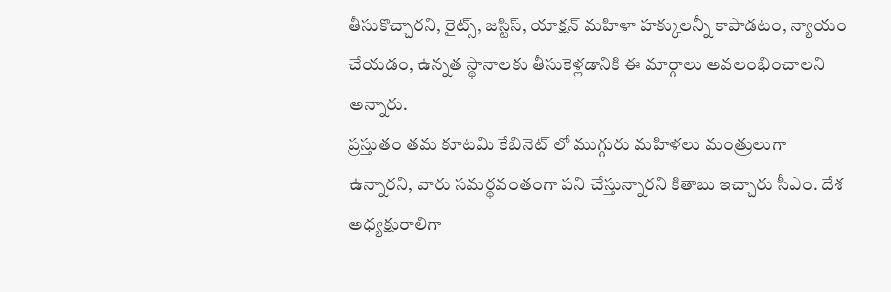తీసుకొచ్చారని, రైట్స్, జస్టిస్, యాక్షన్ మహిళా హక్కులన్నీ కాపాడటం, న్యాయం చేయడం, ఉన్నత స్థానాలకు తీసుకెళ్లడానికి ఈ మార్గాలు అవలంభించాలని అన్నారు.
ప్రస్తుతం తమ కూటమి కేబినెట్ లో ముగ్గురు మహిళలు మంత్రులుగా ఉన్నారని, వారు సమర్థవంతంగా పని చేస్తున్నారని కితాబు ఇచ్చారు సీఎం. దేశ అధ్యక్షురాలిగా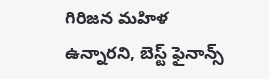గిరిజన మహిళ ఉన్నారని, బెస్ట్ ఫైనాన్స్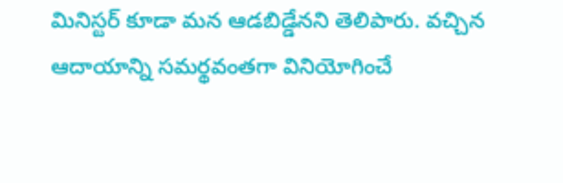మినిస్టర్ కూడా మన ఆడబిడ్డేనని తెలిపారు. వచ్చిన ఆదాయాన్ని సమర్థవంతగా వినియోగించే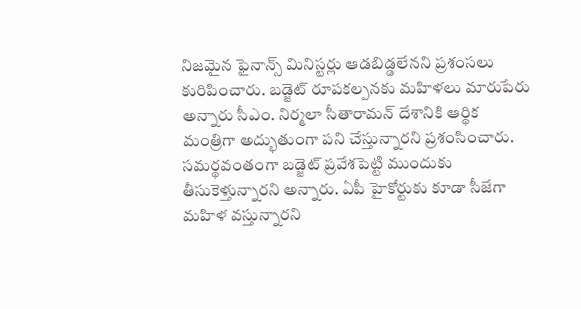నిజమైన ఫైనాన్స్ మినిస్టర్లు ఆడబిడ్డలేనని ప్రశంసలు కురిపించారు. బడ్జెట్ రూపకల్పనకు మహిళలు మారుపేరు అన్నారు సీఎం. నిర్మలా సీతారామన్ దేశానికి ఆర్థిక మంత్రిగా అద్భుతుంగా పని చేస్తున్నారని ప్రశంసించారు. సమర్థవంతంగా బడ్జెట్ ప్రవేశపెట్టి ముందుకు తీసుకెళ్తున్నారని అన్నారు. ఏపీ హైకోర్టుకు కూడా సీజేగా మహిళ వస్తున్నారని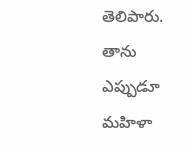తెలిపారు. తాను ఎప్పుడూ మహిళా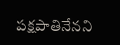పక్షపాతినేనని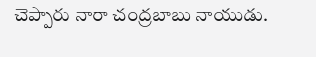చెప్పారు నారా చంద్రబాబు నాయుడు.